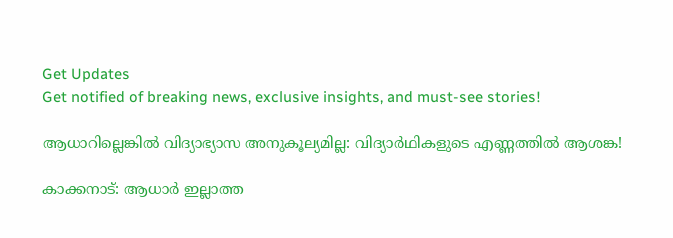Get Updates
Get notified of breaking news, exclusive insights, and must-see stories!

ആധാറില്ലെങ്കില്‍ വിദ്യാഭ്യാസ അനുകൂല്യമില്ല: വിദ്യാര്‍ഥികളുടെ എണ്ണത്തില്‍ ആശങ്ക!

കാക്കനാട്: ആധാര്‍ ഇല്ലാത്ത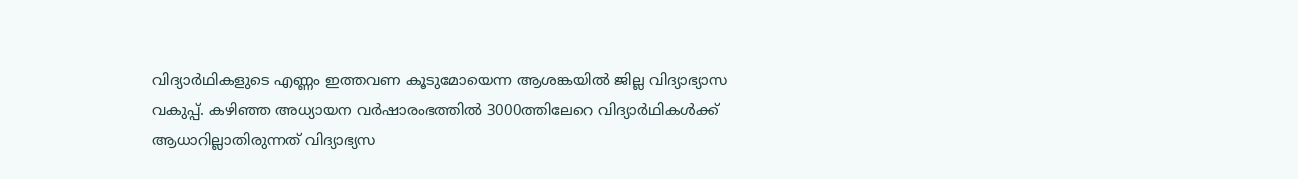വിദ്യാര്‍ഥികളുടെ എണ്ണം ഇത്തവണ കൂടുമോയെന്ന ആശങ്കയില്‍ ജില്ല വിദ്യാഭ്യാസ വകുപ്പ്. കഴിഞ്ഞ അധ്യായന വര്‍ഷാരംഭത്തില്‍ 3000ത്തിലേറെ വിദ്യാര്‍ഥികള്‍ക്ക് ആധാറില്ലാതിരുന്നത് വിദ്യാഭ്യസ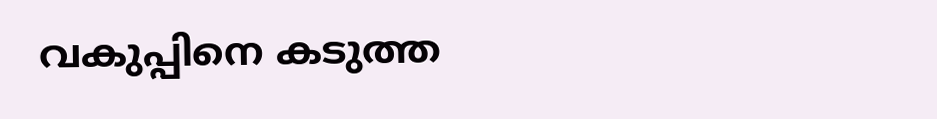വകുപ്പിനെ കടുത്ത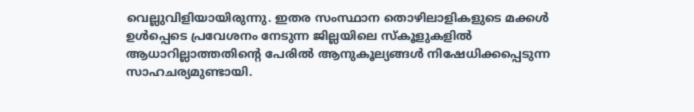വെല്ലുവിളിയായിരുന്നു. ഇതര സംസ്ഥാന തൊഴിലാളികളുടെ മക്കള്‍ ഉള്‍പ്പെടെ പ്രവേശനം നേടുന്ന ജില്ലയിലെ സ്‌കൂളുകളില്‍ ആധാറില്ലാത്തതിന്റെ പേരില്‍ ആനുകൂല്യങ്ങള്‍ നിഷേധിക്കപ്പെടുന്ന സാഹചര്യമുണ്ടായി.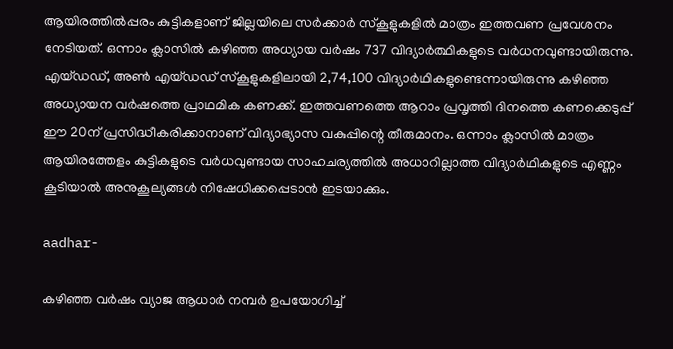ആയിരത്തില്‍പ്പരം കുട്ടികളാണ് ജില്ലയിലെ സര്‍ക്കാര്‍ സ്‌കൂളുകളില്‍ മാത്രം ഇത്തവണ പ്രവേശനം നേടിയത്. ഒന്നാം ക്ലാസില്‍ കഴിഞ്ഞ അധ്യായ വര്‍ഷം 737 വിദ്യാര്‍ത്ഥികളുടെ വര്‍ധനവുണ്ടായിരുന്നു. എയ്ഡഡ്, അണ്‍ എയ്ഡഡ് സ്‌കൂളുകളിലായി 2,74,100 വിദ്യാര്‍ഥികളുണ്ടെന്നായിരുന്നു കഴിഞ്ഞ അധ്യായന വര്‍ഷത്തെ പ്രാഥമിക കണക്ക്. ഇത്തവണത്തെ ആറാം പ്രവൃത്തി ദിനത്തെ കണക്കെടുപ്പ് ഈ 20ന് പ്രസിദ്ധീകരിക്കാനാണ് വിദ്യാഭ്യാസ വകുപ്പിന്റെ തീരുമാനം. ഒന്നാം ക്ലാസില്‍ മാത്രം ആയിരത്തേളം കുട്ടികളുടെ വര്‍ധവുണ്ടായ സാഹചര്യത്തില്‍ അധാറില്ലാത്ത വിദ്യാര്‍ഥികളുടെ എണ്ണം കൂടിയാല്‍ അനുകൂല്യങ്ങള്‍ നിഷേധിക്കപ്പെടാന്‍ ഇടയാക്കും.

aadhar-

കഴിഞ്ഞ വര്‍ഷം വ്യാജ ആധാര്‍ നമ്പര്‍ ഉപയോഗിച്ച്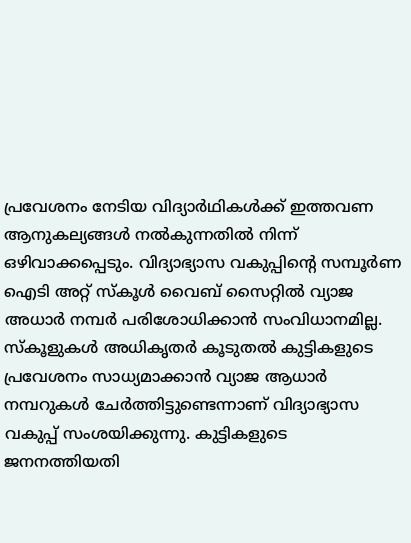പ്രവേശനം നേടിയ വിദ്യാര്‍ഥികള്‍ക്ക് ഇത്തവണ ആനുകല്യങ്ങള്‍ നല്‍കുന്നതില്‍ നിന്ന് ഒഴിവാക്കപ്പെടും. വിദ്യാഭ്യാസ വകുപ്പിന്റെ സമ്പൂര്‍ണ ഐടി അറ്റ് സ്‌കൂള്‍ വൈബ് സൈറ്റില്‍ വ്യാജ അധാര്‍ നമ്പര്‍ പരിശോധിക്കാന്‍ സംവിധാനമില്ല. സ്‌കൂളുകള്‍ അധികൃതര്‍ കൂടുതല്‍ കുട്ടികളുടെ പ്രവേശനം സാധ്യമാക്കാന്‍ വ്യാജ ആധാര്‍ നമ്പറുകള്‍ ചേര്‍ത്തിട്ടുണ്ടെന്നാണ് വിദ്യാഭ്യാസ വകുപ്പ് സംശയിക്കുന്നു. കുട്ടികളുടെ ജനനത്തിയതി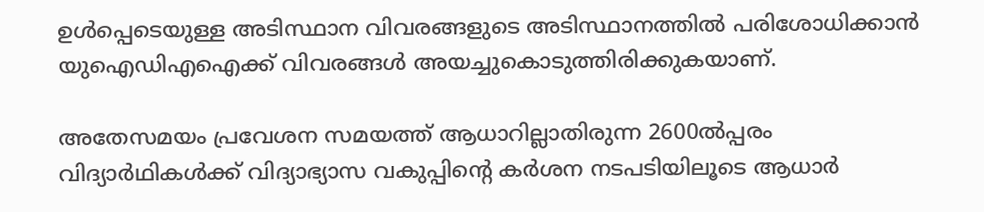ഉള്‍പ്പെടെയുള്ള അടിസ്ഥാന വിവരങ്ങളുടെ അടിസ്ഥാനത്തില്‍ പരിശോധിക്കാന്‍ യുഐഡിഎഐക്ക് വിവരങ്ങള്‍ അയച്ചുകൊടുത്തിരിക്കുകയാണ്.

അതേസമയം പ്രവേശന സമയത്ത് ആധാറില്ലാതിരുന്ന 2600ല്‍പ്പരം വിദ്യാര്‍ഥികള്‍ക്ക് വിദ്യാഭ്യാസ വകുപ്പിന്റെ കര്‍ശന നടപടിയിലൂടെ ആധാര്‍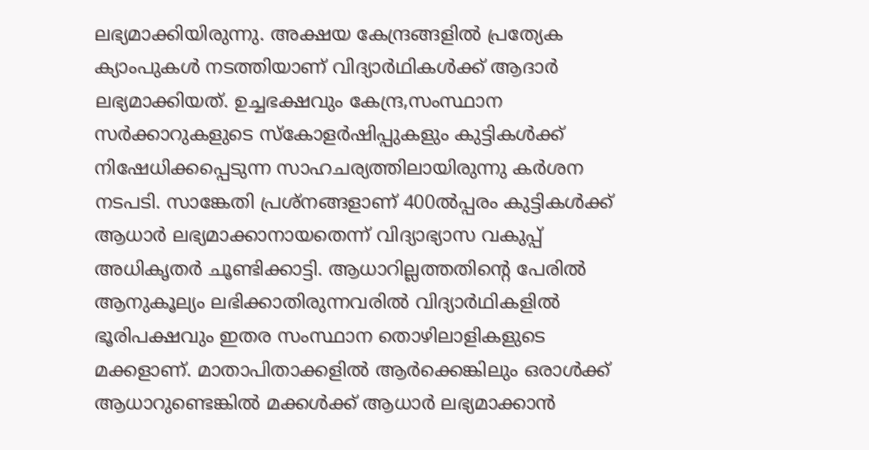ലഭ്യമാക്കിയിരുന്നു. അക്ഷയ കേന്ദ്രങ്ങളില്‍ പ്രത്യേക ക്യാംപുകള്‍ നടത്തിയാണ് വിദ്യാര്‍ഥികള്‍ക്ക് ആദാര്‍ ലഭ്യമാക്കിയത്. ഉച്ചഭക്ഷവും കേന്ദ്ര,സംസ്ഥാന സര്‍ക്കാറുകളുടെ സ്‌കോളര്‍ഷിപ്പുകളും കുട്ടികള്‍ക്ക് നിഷേധിക്കപ്പെടുന്ന സാഹചര്യത്തിലായിരുന്നു കര്‍ശന നടപടി. സാങ്കേതി പ്രശ്‌നങ്ങളാണ് 400ല്‍പ്പരം കുട്ടികള്‍ക്ക് ആധാര്‍ ലഭ്യമാക്കാനായതെന്ന് വിദ്യാഭ്യാസ വകുപ്പ് അധികൃതര്‍ ചൂണ്ടിക്കാട്ടി. ആധാറില്ലത്തതിന്റെ പേരില്‍ ആനുകൂല്യം ലഭിക്കാതിരുന്നവരില്‍ വിദ്യാര്‍ഥികളില്‍ ഭൂരിപക്ഷവും ഇതര സംസ്ഥാന തൊഴിലാളികളുടെ മക്കളാണ്. മാതാപിതാക്കളില്‍ ആര്‍ക്കെങ്കിലും ഒരാള്‍ക്ക് ആധാറുണ്ടെങ്കില്‍ മക്കള്‍ക്ക് ആധാര്‍ ലഭ്യമാക്കാന്‍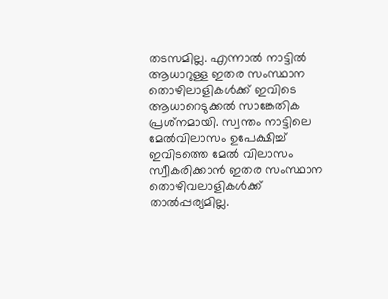തടസമില്ല. എന്നാല്‍ നാട്ടില്‍ ആധാറുള്ള ഇതര സംസ്ഥാന തൊഴിലാളികള്‍ക്ക് ഇവിടെ ആധാറെടുക്കല്‍ സാങ്കേതിക പ്രശ്‌നമായി. സ്വന്തം നാട്ടിലെ മേല്‍വിലാസം ഉപേക്ഷിച്ച് ഇവിടത്തെ മേല്‍ വിലാസം സ്വീകരിക്കാന്‍ ഇതര സംസ്ഥാന തൊഴിവലാളികള്‍ക്ക് താല്‍പ്പര്യമില്ല.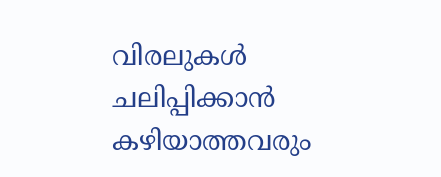വിരലുകള്‍ ചലിപ്പിക്കാന്‍ കഴിയാത്തവരും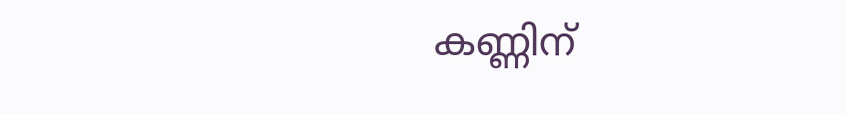കണ്ണിന്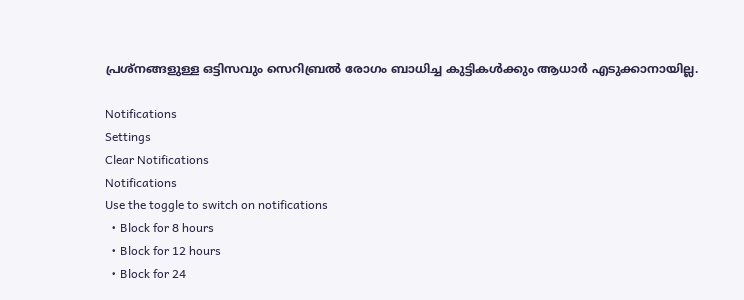പ്രശ്‌നങ്ങളുള്ള ഒട്ടിസവും സെറിബ്രല്‍ രോഗം ബാധിച്ച കുട്ടികള്‍ക്കും ആധാര്‍ എടുക്കാനായില്ല.

Notifications
Settings
Clear Notifications
Notifications
Use the toggle to switch on notifications
  • Block for 8 hours
  • Block for 12 hours
  • Block for 24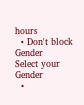hours
  • Don't block
Gender
Select your Gender
  •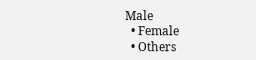Male
  • Female
  • Others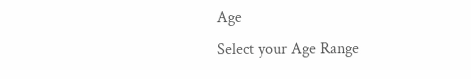Age
Select your Age Range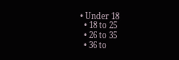• Under 18
  • 18 to 25
  • 26 to 35
  • 36 to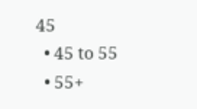45
  • 45 to 55
  • 55+